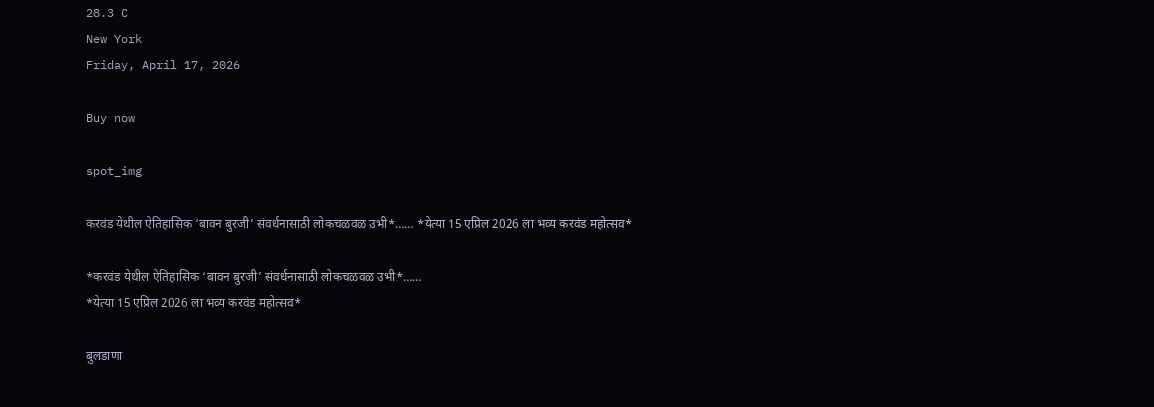28.3 C
New York
Friday, April 17, 2026

Buy now

spot_img

करवंड येथील ऐतिहासिक ‘बावन बुरजी’ संवर्धनासाठी लोकचळवळ उभी*…… *येत्या 15 एप्रिल 2026 ला भव्य करवंड महोत्सव*

*करवंड येथील ऐतिहासिक ‘बावन बुरजी’ संवर्धनासाठी लोकचळवळ उभी*……
*येत्या 15 एप्रिल 2026 ला भव्य करवंड महोत्सव*

बुलडाणा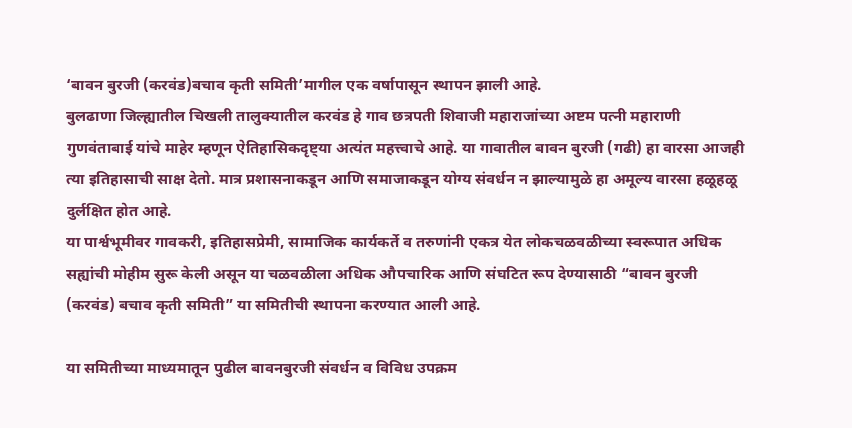‘बावन बुरजी (करवंड)बचाव कृती समिती’मागील एक वर्षापासून स्थापन झाली आहे.
बुलढाणा जिल्ह्यातील चिखली तालुक्यातील करवंड हे गाव छत्रपती शिवाजी महाराजांच्या अष्टम पत्नी महाराणी गुणवंताबाई यांचे माहेर म्हणून ऐतिहासिकदृष्ट्या अत्यंत महत्त्वाचे आहे. या गावातील बावन बुरजी (गढी) हा वारसा आजही त्या इतिहासाची साक्ष देतो. मात्र प्रशासनाकडून आणि समाजाकडून योग्य संवर्धन न झाल्यामुळे हा अमूल्य वारसा हळूहळू दुर्लक्षित होत आहे.
या पार्श्वभूमीवर गावकरी, इतिहासप्रेमी, सामाजिक कार्यकर्ते व तरुणांनी एकत्र येत लोकचळवळीच्या स्वरूपात अधिक सह्यांची मोहीम सुरू केली असून या चळवळीला अधिक औपचारिक आणि संघटित रूप देण्यासाठी “बावन बुरजी (करवंड) बचाव कृती समिती” या समितीची स्थापना करण्यात आली आहे.

या समितीच्या माध्यमातून पुढील बावनबुरजी संवर्धन व विविध उपक्रम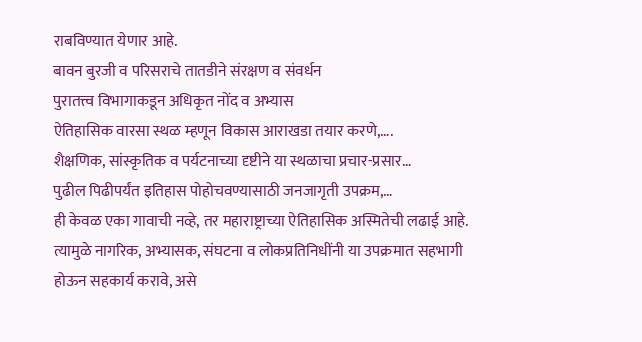राबविण्यात येणार आहे.
बावन बुरजी व परिसराचे तातडीने संरक्षण व संवर्धन
पुरातत्त्व विभागाकडून अधिकृत नोंद व अभ्यास
ऐतिहासिक वारसा स्थळ म्हणून विकास आराखडा तयार करणे,….
शैक्षणिक, सांस्कृतिक व पर्यटनाच्या दृष्टीने या स्थळाचा प्रचार-प्रसार…
पुढील पिढीपर्यंत इतिहास पोहोचवण्यासाठी जनजागृती उपक्रम,…
ही केवळ एका गावाची नव्हे, तर महाराष्ट्राच्या ऐतिहासिक अस्मितेची लढाई आहे. त्यामुळे नागरिक, अभ्यासक, संघटना व लोकप्रतिनिधींनी या उपक्रमात सहभागी होऊन सहकार्य करावे, असे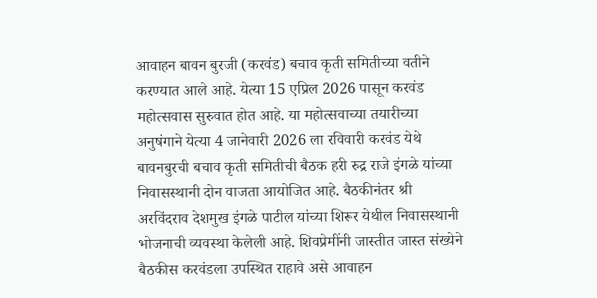आवाहन बावन बुरजी (करवंड) बचाव कृती समितीच्या वतीने करण्यात आले आहे. येत्या 15 एप्रिल 2026 पासून करवंड महोत्सवास सुरुवात होत आहे. या महोत्सवाच्या तयारीच्या अनुषंगाने येत्या 4 जानेवारी 2026 ला रविवारी करवंड येथे बावनबुरची बचाव कृती समितीची बैठक हरी रुद्र राजे इंगळे यांच्या निवासस्थानी दोन वाजता आयोजित आहे. बैठकीनंतर श्री अरविंदराव देशमुख इंगळे पाटील यांच्या शिरूर येथील निवासस्थानी भोजनाची व्यवस्था केलेली आहे. शिवप्रेमींनी जास्तीत जास्त संख्येने बैठकीस करवंडला उपस्थित राहावे असे आवाहन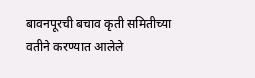बावनपूरची बचाव कृती समितीच्या वतीने करण्यात आलेले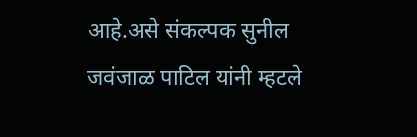आहे.असे संकल्पक सुनील जवंजाळ पाटिल यांनी म्हटले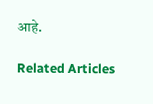आहे.

Related Articles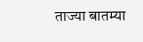ताज्या बातम्या